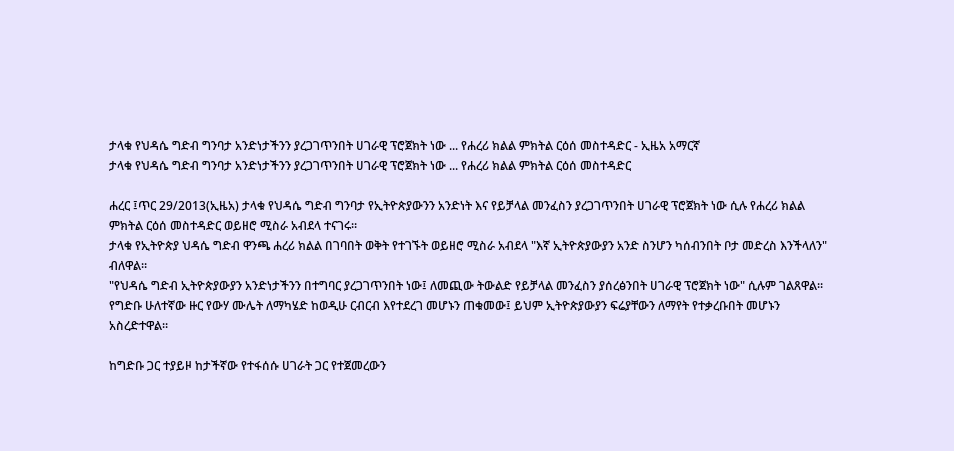ታላቁ የህዳሴ ግድብ ግንባታ አንድነታችንን ያረጋገጥንበት ሀገራዊ ፕሮጀክት ነው ... የሐረሪ ክልል ምክትል ርዕሰ መስተዳድር - ኢዜአ አማርኛ
ታላቁ የህዳሴ ግድብ ግንባታ አንድነታችንን ያረጋገጥንበት ሀገራዊ ፕሮጀክት ነው ... የሐረሪ ክልል ምክትል ርዕሰ መስተዳድር

ሐረር ፤ጥር 29/2013(ኢዜአ) ታላቁ የህዳሴ ግድብ ግንባታ የኢትዮጵያውንን አንድነት እና የይቻላል መንፈስን ያረጋገጥንበት ሀገራዊ ፕሮጀክት ነው ሲሉ የሐረሪ ክልል ምክትል ርዕሰ መስተዳድር ወይዘሮ ሚስራ አብደላ ተናገሩ።
ታላቁ የኢትዮጵያ ህዳሴ ግድብ ዋንጫ ሐረሪ ክልል በገባበት ወቅት የተገኙት ወይዘሮ ሚስራ አብደላ "እኛ ኢትዮጵያውያን አንድ ስንሆን ካሰብንበት ቦታ መድረስ እንችላለን" ብለዋል።
"የህዳሴ ግድብ ኢትዮጵያውያን አንድነታችንን በተግባር ያረጋገጥንበት ነው፤ ለመጪው ትውልድ የይቻላል መንፈስን ያሰረፅንበት ሀገራዊ ፕሮጀክት ነው" ሲሉም ገልጸዋል።
የግድቡ ሁለተኛው ዙር የውሃ ሙሌት ለማካሄድ ከወዲሁ ርብርብ እየተደረገ መሆኑን ጠቁመው፤ ይህም ኢትዮጵያውያን ፍሬያቸውን ለማየት የተቃረቡበት መሆኑን አስረድተዋል።

ከግድቡ ጋር ተያይዞ ከታችኛው የተፋሰሱ ሀገራት ጋር የተጀመረውን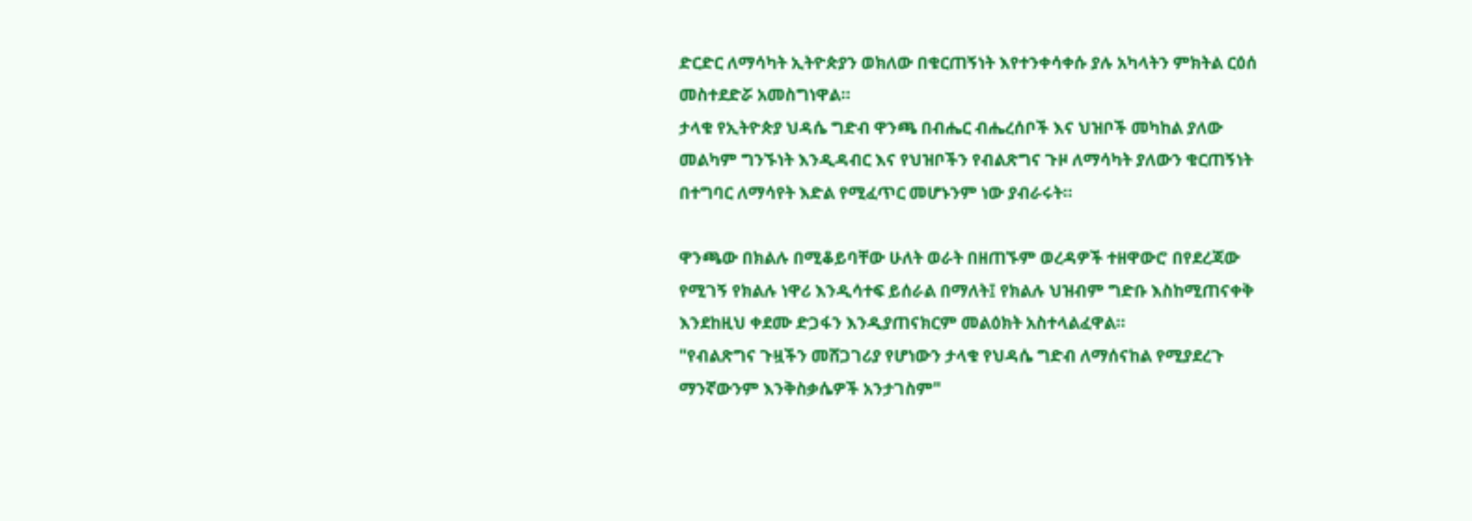ድርድር ለማሳካት ኢትዮጵያን ወክለው በቁርጠኝነት እየተንቀሳቀሱ ያሉ አካላትን ምክትል ርዕሰ መስተደድሯ አመስግነዋል።
ታላቁ የኢትዮጵያ ህዳሴ ግድብ ዋንጫ በብሔር ብሔረሰቦች እና ህዝቦች መካከል ያለው መልካም ግንኙነት እንዲዳብር እና የህዝቦችን የብልጽግና ጉዞ ለማሳካት ያለውን ቁርጠኝነት በተግባር ለማሳየት እድል የሚፈጥር መሆኑንም ነው ያብራሩት።

ዋንጫው በክልሉ በሚቆይባቸው ሁለት ወራት በዘጠኙም ወረዳዎች ተዘዋውሮ በየደረጃው የሚገኝ የክልሉ ነዋሪ እንዲሳተፍ ይሰራል በማለት፤ የክልሉ ህዝብም ግድቡ እስከሚጠናቀቅ እንደከዚህ ቀደሙ ድጋፋን እንዲያጠናክርም መልዕክት አስተላልፈዋል።
"የብልጽግና ጉዟችን መሸጋገሪያ የሆነውን ታላቁ የህዳሴ ግድብ ለማሰናከል የሚያደረጉ ማንኛውንም እንቅስቃሴዎች አንታገስም"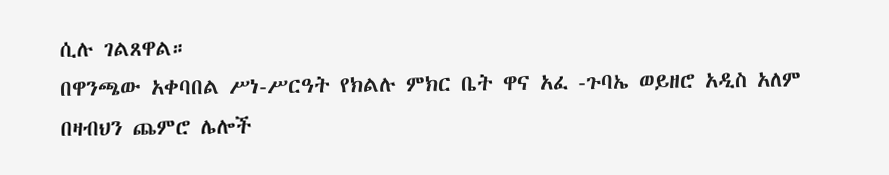ሲሉ ገልጸዋል።
በዋንጫው አቀባበል ሥነ-ሥርዓት የክልሉ ምክር ቤት ዋና አፈ -ጉባኤ ወይዘሮ አዲስ አለም በዛብህን ጨምሮ ሌሎች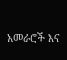አመራሮች እና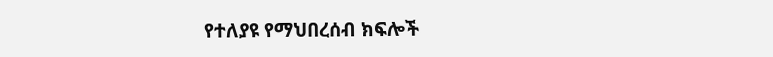የተለያዩ የማህበረሰብ ክፍሎች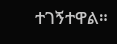ተገኝተዋል።